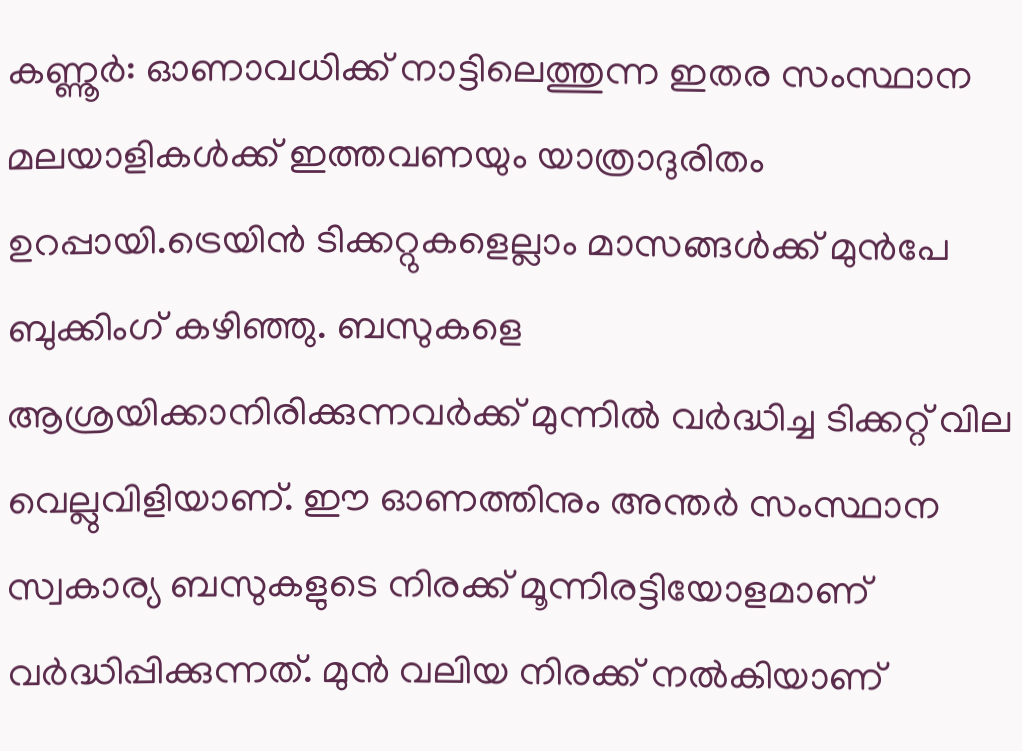കണ്ണൂർ: ഓണാവധിക്ക് നാട്ടിലെത്തുന്ന ഇതര സംസ്ഥാന മലയാളികൾക്ക് ഇത്തവണയും യാത്രാദുരിതം ഉറപ്പായി.ട്രെയിൻ ടിക്കറ്റുകളെല്ലാം മാസങ്ങൾക്ക് മുൻപേ ബുക്കിംഗ് കഴിഞ്ഞു. ബസുകളെ ആശ്രയിക്കാനിരിക്കുന്നവർക്ക് മുന്നിൽ വർദ്ധിച്ച ടിക്കറ്റ് വില വെല്ലുവിളിയാണ്. ഈ ഓണത്തിനും അന്തർ സംസ്ഥാന സ്വകാര്യ ബസുകളുടെ നിരക്ക് മൂന്നിരട്ടിയോളമാണ് വർദ്ധിപ്പിക്കുന്നത്. മുൻ വലിയ നിരക്ക് നൽകിയാണ്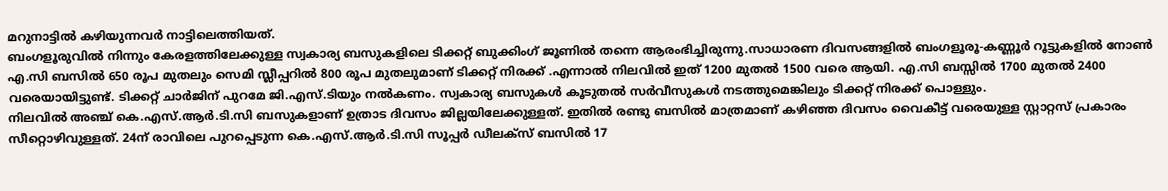മറുനാട്ടിൽ കഴിയുന്നവർ നാട്ടിലെത്തിയത്.
ബംഗളൂരുവിൽ നിന്നും കേരളത്തിലേക്കുള്ള സ്വകാര്യ ബസുകളിലെ ടിക്കറ്റ് ബുക്കിംഗ് ജൂണിൽ തന്നെ ആരംഭിച്ചിരുന്നു.സാധാരണ ദിവസങ്ങളിൽ ബംഗളൂരൂ-കണ്ണൂർ റൂട്ടുകളിൽ നോൺ എ.സി ബസിൽ 650 രൂപ മുതലും സെമി സ്ലീപ്പറിൽ 800 രൂപ മുതലുമാണ് ടിക്കറ്റ് നിരക്ക് .എന്നാൽ നിലവിൽ ഇത് 1200 മുതൽ 1500 വരെ ആയി. എ.സി ബസ്സിൽ 1700 മുതൽ 2400 വരെയായിട്ടുണ്ട്. ടിക്കറ്റ് ചാർജിന് പുറമേ ജി.എസ്.ടിയും നൽകണം. സ്വകാര്യ ബസുകൾ കൂടുതൽ സർവീസുകൾ നടത്തുമെങ്കിലും ടിക്കറ്റ് നിരക്ക് പൊള്ളും.
നിലവിൽ അഞ്ച് കെ.എസ്.ആർ.ടി.സി ബസുകളാണ് ഉത്രാട ദിവസം ജില്ലയിലേക്കുള്ളത്. ഇതിൽ രണ്ടു ബസിൽ മാത്രമാണ് കഴിഞ്ഞ ദിവസം വൈകീട്ട് വരെയുള്ള സ്റ്റാറ്റസ് പ്രകാരം സീറ്റൊഴിവുള്ളത്. 24ന് രാവിലെ പുറപ്പെടുന്ന കെ.എസ്.ആർ.ടി.സി സൂപ്പർ ഡീലക്സ് ബസിൽ 17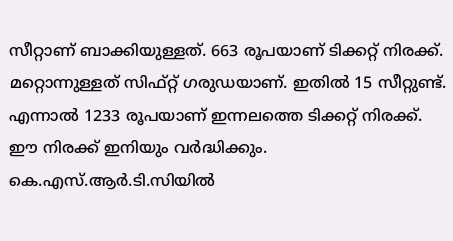സീറ്റാണ് ബാക്കിയുള്ളത്. 663 രൂപയാണ് ടിക്കറ്റ് നിരക്ക്. മറ്റൊന്നുള്ളത് സിഫ്റ്റ് ഗരുഡയാണ്. ഇതിൽ 15 സീറ്റുണ്ട്. എന്നാൽ 1233 രൂപയാണ് ഇന്നലത്തെ ടിക്കറ്റ് നിരക്ക്. ഈ നിരക്ക് ഇനിയും വർദ്ധിക്കും.
കെ.എസ്.ആർ.ടി.സിയിൽ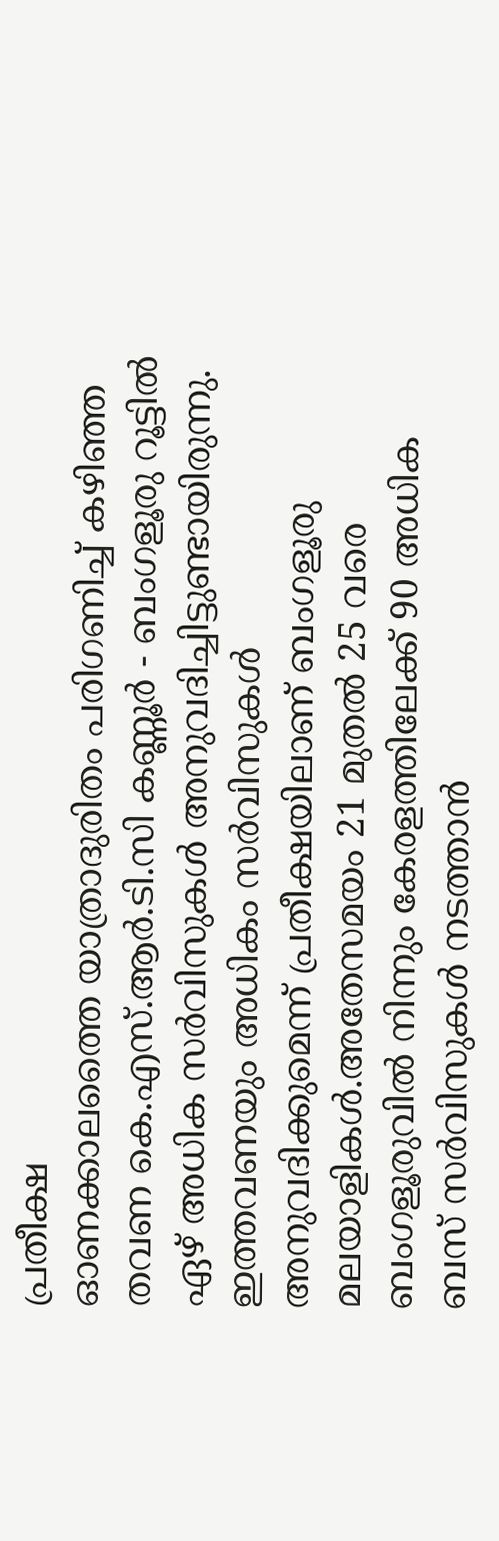പ്രതീക്ഷ
ഓണക്കാലത്തൈ യാത്രാദുരിതം പരിഗണിച്ച് കഴിഞ്ഞ തവണ കെ.എസ്.ആർ.ടി.സി കണ്ണൂർ - ബംഗളൂരു റൂട്ടിൽ ഏഴ് അധിക സർവിസുകൾ അനുവദിച്ചിട്ടുണ്ടായിരുന്നു. ഇത്തവണയും അധികം സർവിസുകൾ അനുവദിക്കുമെന്ന് പ്രതീക്ഷയിലാണ് ബംഗളൂരു മലയാളികൾ.അതേസമയം 21 മുതൽ 25 വരെ ബംഗളൂരുവിൽ നിന്നും കേരളത്തിലേക്ക് 90 അധിക ബസ് സർവിസുകൾ നടത്താൻ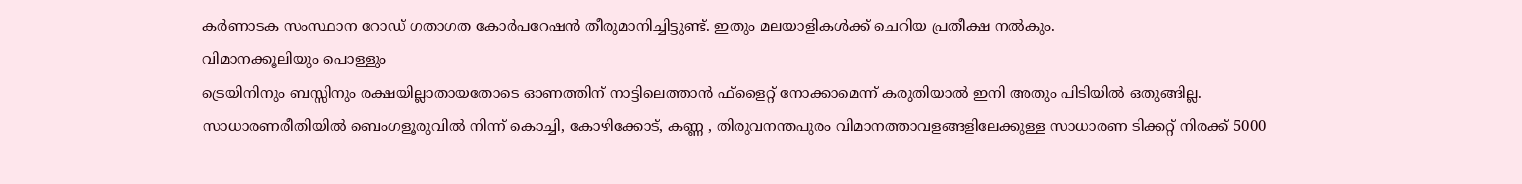കർണാടക സംസ്ഥാന റോഡ് ഗതാഗത കോർപറേഷൻ തീരുമാനിച്ചിട്ടുണ്ട്. ഇതും മലയാളികൾക്ക് ചെറിയ പ്രതീക്ഷ നൽകും.
വിമാനക്കൂലിയും പൊള്ളും
ട്രെയിനിനും ബസ്സിനും രക്ഷയില്ലാതായതോടെ ഓണത്തിന് നാട്ടിലെത്താൻ ഫ്ളൈറ്റ് നോക്കാമെന്ന് കരുതിയാൽ ഇനി അതും പിടിയിൽ ഒതുങ്ങില്ല. സാധാരണരീതിയിൽ ബെംഗളൂരുവിൽ നിന്ന് കൊച്ചി, കോഴിക്കോട്, കണ്ണ , തിരുവനന്തപുരം വിമാനത്താവളങ്ങളിലേക്കുള്ള സാധാരണ ടിക്കറ്റ് നിരക്ക് 5000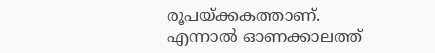രൂപയ്ക്കകത്താണ്. എന്നാൽ ഓണക്കാലത്ത്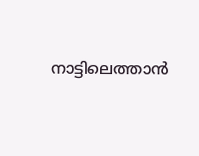നാട്ടിലെത്താൻ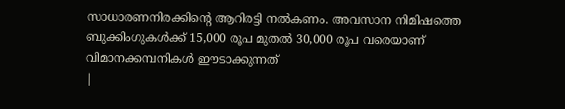സാധാരണനിരക്കിന്റെ ആറിരട്ടി നൽകണം. അവസാന നിമിഷത്തെ ബുക്കിംഗുകൾക്ക് 15,000 രൂപ മുതൽ 30,000 രൂപ വരെയാണ് വിമാനക്കമ്പനികൾ ഈടാക്കുന്നത്
|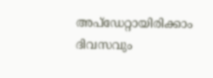അപ്ഡേറ്റായിരിക്കാം ദിവസവും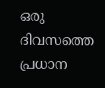ഒരു ദിവസത്തെ പ്രധാന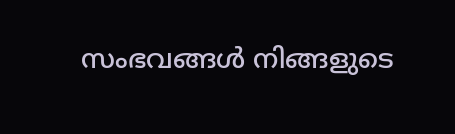സംഭവങ്ങൾ നിങ്ങളുടെ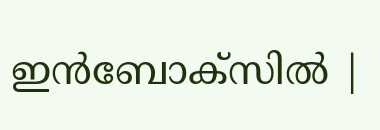ഇൻബോക്സിൽ |